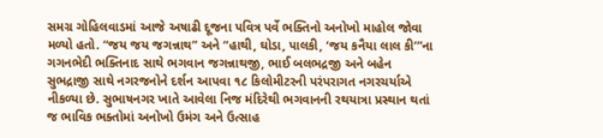સમગ્ર ગોહિલવાડમાં આજે અષાઢી દૂજના પવિત્ર પર્વે ભક્તિનો અનોખો માહોલ જોવા મળ્યો હતો. “જય જય જગન્નાથ” અને “હાથી, ઘોડા, પાલકી, ‘જય કનૈયા લાલ કી’”ના ગગનભેદી ભક્તિનાદ સાથે ભગવાન જગન્નાથજી, ભાઈ બલભદ્રજી અને બહેન સુભદ્રાજી સાથે નગરજનોને દર્શન આપવા ૧૮ કિલોમીટરની પરંપરાગત નગરચર્યાએ નીકળ્યા છે. સુભાષનગર ખાતે આવેલા નિજ મંદિરેથી ભગવાનની રથયાત્રા પ્રસ્થાન થતાં જ ભાવિક ભક્તોમાં અનોખો ઉમંગ અને ઉત્સાહ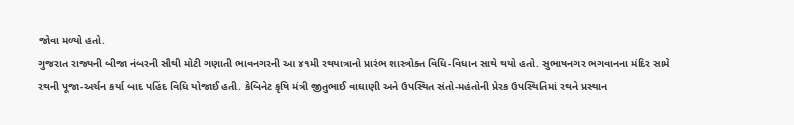જોવા મળ્યો હતો.
ગુજરાત રાજ્યની બીજા નંબરની સૌથી મોટી ગણાતી ભાવનગરની આ ૪૧મી રથયાત્રાનો પ્રારંભ શાસ્ત્રોક્ત વિધિ-વિધાન સાથે થયો હતો. સુભાષનગર ભગવાનના મંદિર સામે રથની પૂજા-અર્ચન કર્યા બાદ પહિંદ વિધિ યોજાઈ હતી. કેબિનેટ કૃષિ મંત્રી જીતુભાઈ વાઘાણી અને ઉપસ્થિત સંતો-મહંતોની પ્રેરક ઉપસ્થિતિમાં રથને પ્રસ્થાન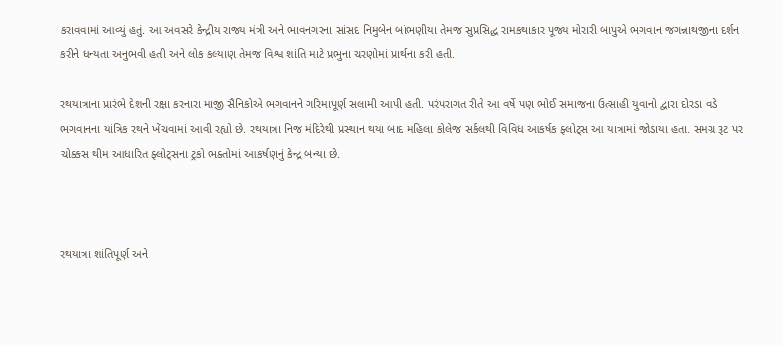કરાવવામાં આવ્યું હતું. આ અવસરે કેન્દ્રીય રાજ્ય મંત્રી અને ભાવનગરના સાંસદ નિમુબેન બાંભણીયા તેમજ સુપ્રસિદ્ધ રામકથાકાર પૂજ્ય મોરારી બાપુએ ભગવાન જગન્નાથજીના દર્શન કરીને ધન્યતા અનુભવી હતી અને લોક કલ્યાણ તેમજ વિશ્વ શાંતિ માટે પ્રભુના ચરણોમાં પ્રાર્થના કરી હતી.

રથયાત્રાના પ્રારંભે દેશની રક્ષા કરનારા માજી સૈનિકોએ ભગવાનને ગરિમાપૂર્ણ સલામી આપી હતી. પરંપરાગત રીતે આ વર્ષે પણ ભોઈ સમાજના ઉત્સાહી યુવાનો દ્વારા દોરડા વડે ભગવાનના યાંત્રિક રથને ખેંચવામાં આવી રહ્યો છે. રથયાત્રા નિજ મંદિરેથી પ્રસ્થાન થયા બાદ મહિલા કોલેજ સર્કલથી વિવિધ આકર્ષક ફ્લોટ્સ આ યાત્રામાં જોડાયા હતા. સમગ્ર રૂટ પર ચોક્કસ થીમ આધારિત ફ્લોટ્સના ટ્રકો ભક્તોમાં આકર્ષણનું કેન્દ્ર બન્યા છે.



રથયાત્રા શાંતિપૂર્ણ અને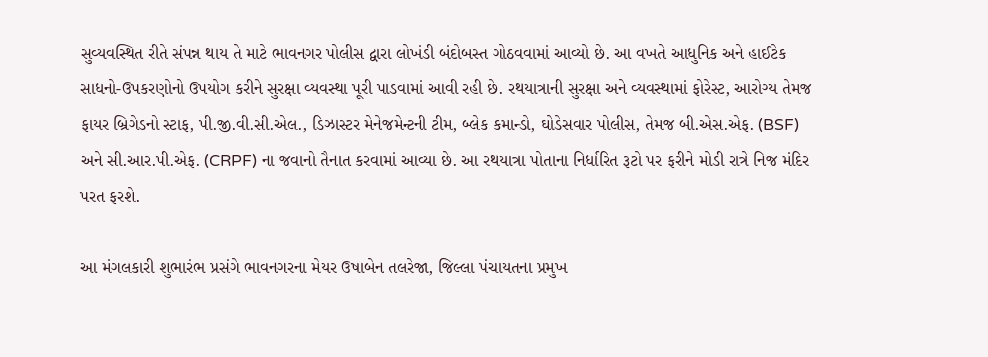સુવ્યવસ્થિત રીતે સંપન્ન થાય તે માટે ભાવનગર પોલીસ દ્વારા લોખંડી બંદોબસ્ત ગોઠવવામાં આવ્યો છે. આ વખતે આધુનિક અને હાઈટેક સાધનો-ઉપકરણોનો ઉપયોગ કરીને સુરક્ષા વ્યવસ્થા પૂરી પાડવામાં આવી રહી છે. રથયાત્રાની સુરક્ષા અને વ્યવસ્થામાં ફોરેસ્ટ, આરોગ્ય તેમજ ફાયર બ્રિગેડનો સ્ટાફ, પી.જી.વી.સી.એલ., ડિઝાસ્ટર મેનેજમેન્ટની ટીમ, બ્લેક કમાન્ડો, ઘોડેસવાર પોલીસ, તેમજ બી.એસ.એફ. (BSF) અને સી.આર.પી.એફ. (CRPF) ના જવાનો તૈનાત કરવામાં આવ્યા છે. આ રથયાત્રા પોતાના નિર્ધારિત રૂટો પર ફરીને મોડી રાત્રે નિજ મંદિર પરત ફરશે.

આ મંગલકારી શુભારંભ પ્રસંગે ભાવનગરના મેયર ઉષાબેન તલરેજા, જિલ્લા પંચાયતના પ્રમુખ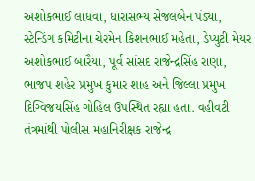અશોકભાઈ લાધવા, ધારાસભ્ય સેજલબેન પંડ્યા, સ્ટેન્ડિંગ કમિટીના ચેરમેન કિશનભાઈ મહેતા, ડેપ્યુટી મેયર અશોકભાઈ બારૈયા, પૂર્વ સાંસદ રાજેન્દ્રસિંહ રાણા, ભાજપ શહેર પ્રમુખ કુમાર શાહ અને જિલ્લા પ્રમુખ દિગ્વિજયસિંહ ગોહિલ ઉપસ્થિત રહ્યા હતા. વહીવટી તંત્રમાંથી પોલીસ મહાનિરીક્ષક રાજેન્દ્ર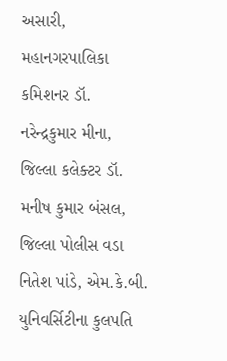અસારી, મહાનગરપાલિકા કમિશનર ડૉ. નરેન્દ્રકુમાર મીના, જિલ્લા કલેક્ટર ડૉ. મનીષ કુમાર બંસલ, જિલ્લા પોલીસ વડા નિતેશ પાંડે, એમ.કે.બી. યુનિવર્સિટીના કુલપતિ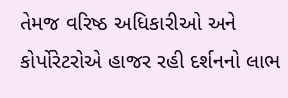તેમજ વરિષ્ઠ અધિકારીઓ અને કોર્પોરેટરોએ હાજર રહી દર્શનનો લાભ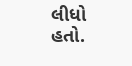લીધો હતો.